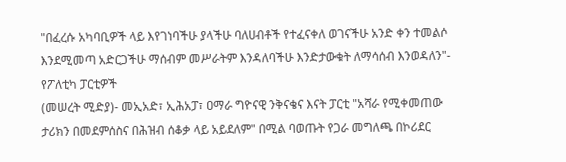"በፈረሱ አካባቢዎች ላይ እየገነባችሁ ያላችሁ ባለሀብቶች የተፈናቀለ ወገናችሁ አንድ ቀን ተመልሶ እንደሚመጣ አድርጋችሁ ማሰብም መሥራትም እንዳለባችሁ እንድታውቁት ለማሳሰብ እንወዳለን"- የፖለቲካ ፓርቲዎች
(መሠረት ሚድያ)- መኢአድ፣ ኢሕአፓ፣ ዐማራ ግዮናዊ ንቅናቄና እናት ፓርቲ "አሻራ የሚቀመጠው ታሪክን በመደምሰስና በሕዝብ ሰቆቃ ላይ አይደለም" በሚል ባወጡት የጋራ መግለጫ በኮሪደር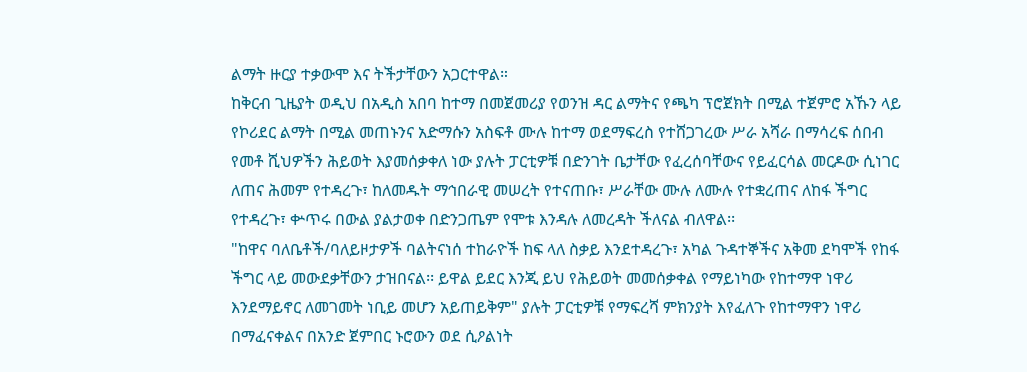ልማት ዙርያ ተቃውሞ እና ትችታቸውን አጋርተዋል።
ከቅርብ ጊዜያት ወዲህ በአዲስ አበባ ከተማ በመጀመሪያ የወንዝ ዳር ልማትና የጫካ ፕሮጀክት በሚል ተጀምሮ አኹን ላይ የኮሪደር ልማት በሚል መጠኑንና አድማሱን አስፍቶ ሙሉ ከተማ ወደማፍረስ የተሸጋገረው ሥራ አሻራ በማሳረፍ ሰበብ የመቶ ሺህዎችን ሕይወት እያመሰቃቀለ ነው ያሉት ፓርቲዎቹ በድንገት ቤታቸው የፈረሰባቸውና የይፈርሳል መርዶው ሲነገር ለጠና ሕመም የተዳረጉ፣ ከለመዱት ማኅበራዊ መሠረት የተናጠቡ፣ ሥራቸው ሙሉ ለሙሉ የተቋረጠና ለከፋ ችግር የተዳረጉ፣ ቍጥሩ በውል ያልታወቀ በድንጋጤም የሞቱ እንዳሉ ለመረዳት ችለናል ብለዋል፡፡
"ከዋና ባለቤቶች/ባለይዞታዎች ባልትናነሰ ተከራዮች ከፍ ላለ ስቃይ እንደተዳረጉ፣ አካል ጉዳተኞችና አቅመ ደካሞች የከፋ ችግር ላይ መውደቃቸውን ታዝበናል፡፡ ይዋል ይደር እንጂ ይህ የሕይወት መመሰቃቀል የማይነካው የከተማዋ ነዋሪ እንደማይኖር ለመገመት ነቢይ መሆን አይጠይቅም" ያሉት ፓርቲዎቹ የማፍረሻ ምክንያት እየፈለጉ የከተማዋን ነዋሪ በማፈናቀልና በአንድ ጀምበር ኑሮውን ወደ ሲዖልነት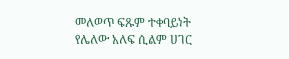መለወጥ ፍጹም ተቀባይነት የሌለው አለፍ ሲልም ሀገር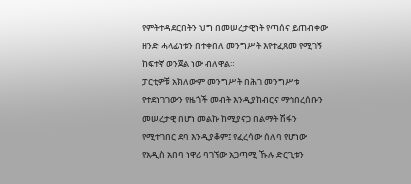የምትተዳደርበትን ህግ በመሠረታዊነት የጣሰና ይጠብቀው ዘንድ ሓላፊነቱን በተቀበለ መንግሥት እየተፈጸመ የሚገኝ ከፍተኛ ወንጀል ነው ብለዋል።
ፓርቲዎቹ አክለውም መንግሥት በሕገ መንግሥቱ የተደነገገውን የዜጎች መብት እንዲያከብርና ማኅበረሰቡን መሠረታዊ በሆነ መልኩ ከሚያናጋ በልማት ሽፋን የሚተገበር ደባ እንዲያቆም፤ የፈረሳው ሰለባ የሆነው የአዲስ አበባ ነዋሪ ባገኘው አጋጣሚ ኹሉ ድርጊቱን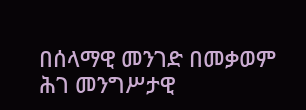በሰላማዊ መንገድ በመቃወም ሕገ መንግሥታዊ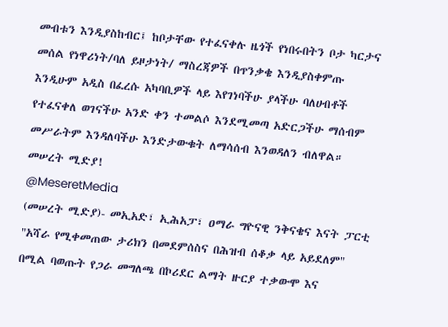መብቱን እንዲያስከብር፤ ከቦታቸው የተፈናቀሉ ዜጎች የነበሩበትን ቦታ ካርታና መሰል የነዋሪነት/ባለ ይዞታነት/ ማስረጃዎች በጥንቃቄ እንዲያስቀምጡ እንዲሁም አዲስ በፈረሱ አካባቢዎች ላይ እየገነባችሁ ያላችሁ ባለሀብቶች የተፈናቀለ ወገናችሁ አንድ ቀን ተመልሶ እንደሚመጣ አድርጋችሁ ማሰብም መሥራትም እንዳለባችሁ እንድታውቁት ለማሳሰብ እንወዳለን ብለዋል።
መሠረት ሚድያ!
@MeseretMedia
(መሠረት ሚድያ)- መኢአድ፣ ኢሕአፓ፣ ዐማራ ግዮናዊ ንቅናቄና እናት ፓርቲ "አሻራ የሚቀመጠው ታሪክን በመደምሰስና በሕዝብ ሰቆቃ ላይ አይደለም" በሚል ባወጡት የጋራ መግለጫ በኮሪደር ልማት ዙርያ ተቃውሞ እና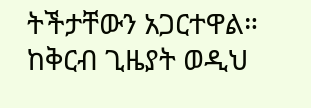ትችታቸውን አጋርተዋል።
ከቅርብ ጊዜያት ወዲህ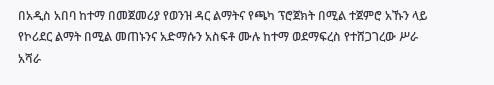በአዲስ አበባ ከተማ በመጀመሪያ የወንዝ ዳር ልማትና የጫካ ፕሮጀክት በሚል ተጀምሮ አኹን ላይ የኮሪደር ልማት በሚል መጠኑንና አድማሱን አስፍቶ ሙሉ ከተማ ወደማፍረስ የተሸጋገረው ሥራ አሻራ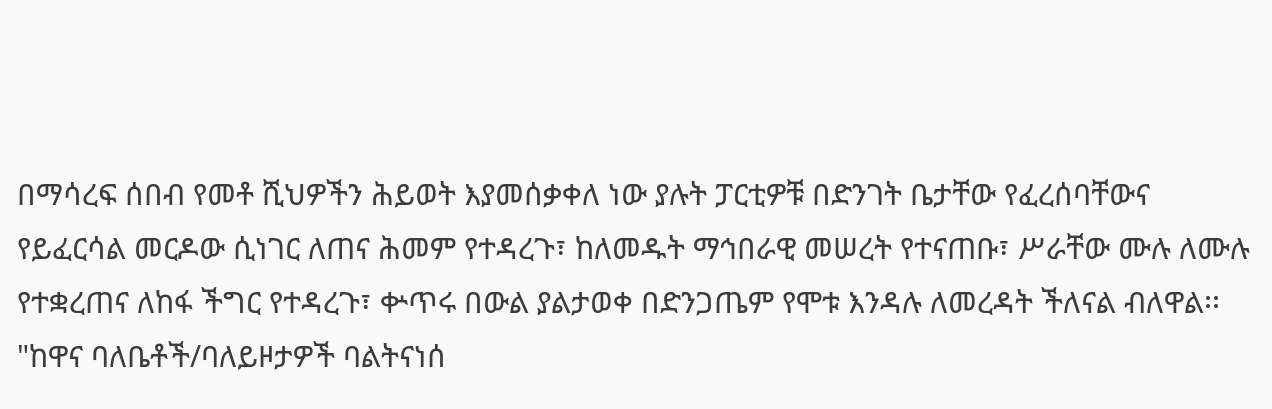በማሳረፍ ሰበብ የመቶ ሺህዎችን ሕይወት እያመሰቃቀለ ነው ያሉት ፓርቲዎቹ በድንገት ቤታቸው የፈረሰባቸውና የይፈርሳል መርዶው ሲነገር ለጠና ሕመም የተዳረጉ፣ ከለመዱት ማኅበራዊ መሠረት የተናጠቡ፣ ሥራቸው ሙሉ ለሙሉ የተቋረጠና ለከፋ ችግር የተዳረጉ፣ ቍጥሩ በውል ያልታወቀ በድንጋጤም የሞቱ እንዳሉ ለመረዳት ችለናል ብለዋል፡፡
"ከዋና ባለቤቶች/ባለይዞታዎች ባልትናነሰ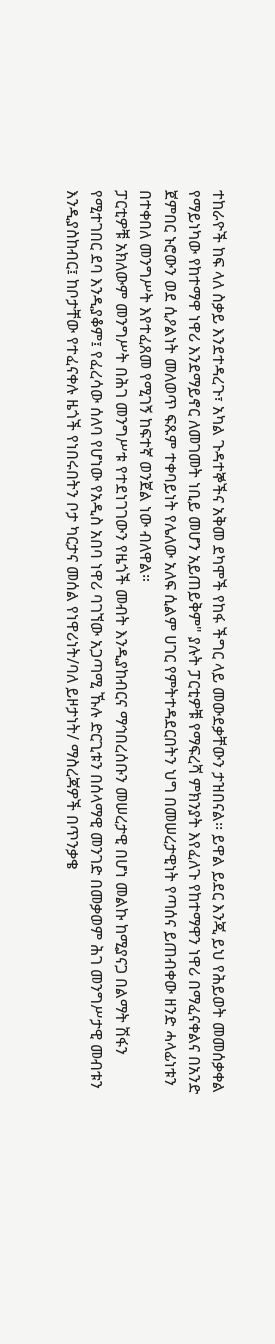ተከራዮች ከፍ ላለ ስቃይ እንደተዳረጉ፣ አካል ጉዳተኞችና አቅመ ደካሞች የከፋ ችግር ላይ መውደቃቸውን ታዝበናል፡፡ ይዋል ይደር እንጂ ይህ የሕይወት መመሰቃቀል የማይነካው የከተማዋ ነዋሪ እንደማይኖር ለመገመት ነቢይ መሆን አይጠይቅም" ያሉት ፓርቲዎቹ የማፍረሻ ምክንያት እየፈለጉ የከተማዋን ነዋሪ በማፈናቀልና በአንድ ጀምበር ኑሮውን ወደ ሲዖልነት መለወጥ ፍጹም ተቀባይነት የሌለው አለፍ ሲልም ሀገር የምትተዳደርበትን ህግ በመሠረታዊነት የጣሰና ይጠብቀው ዘንድ ሓላፊነቱን በተቀበለ መንግሥት እየተፈጸመ የሚገኝ ከፍተኛ ወንጀል ነው ብለዋል።
ፓርቲዎቹ አክለውም መንግሥት በሕገ መንግሥቱ የተደነገገውን የዜጎች መብት እንዲያከብርና ማኅበረሰቡን መሠረታዊ በሆነ መልኩ ከሚያናጋ በልማት ሽፋን የሚተገበር ደባ እንዲያቆም፤ የፈረሳው ሰለባ የሆነው የአዲስ አበባ ነዋሪ ባገኘው አጋጣሚ ኹሉ ድርጊቱን በሰላማዊ መንገድ በመቃወም ሕገ መንግሥታዊ መብቱን እንዲያስከብር፤ ከቦታቸው የተፈናቀሉ ዜጎች የነበሩበትን ቦታ ካርታና መሰል የነዋሪነት/ባለ ይዞታነት/ ማስረጃዎች በጥንቃቄ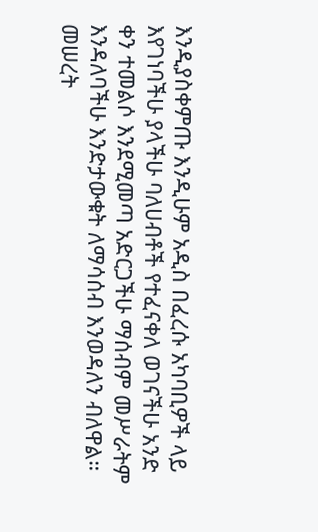እንዲያስቀምጡ እንዲሁም አዲስ በፈረሱ አካባቢዎች ላይ እየገነባችሁ ያላችሁ ባለሀብቶች የተፈናቀለ ወገናችሁ አንድ ቀን ተመልሶ እንደሚመጣ አድርጋችሁ ማሰብም መሥራትም እንዳለባችሁ እንድታውቁት ለማሳሰብ እንወዳለን ብለዋል።
መሠረት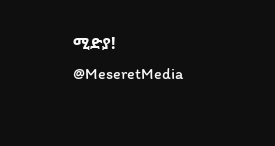ሚድያ!
@MeseretMedia